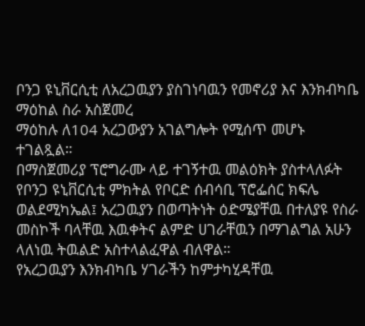ቦንጋ ዩኒቨርሲቲ ለአረጋዉያን ያስገነባዉን የመኖሪያ እና እንክብካቤ ማዕከል ስራ አስጀመረ
ማዕከሉ ለ104 አረጋውያን አገልግሎት የሚሰጥ መሆኑ ተገልጿል።
በማስጀመሪያ ፕሮግራሙ ላይ ተገኝተዉ መልዕክት ያስተላለፉት የቦንጋ ዩኒቨርሲቲ ምክትል የቦርድ ሰብሳቢ ፕሮፌሰር ክፍሌ ወልደሚካኤል፤ አረጋዉያን በወጣትነት ዕድሜያቸዉ በተለያዩ የስራ መስኮች ባላቸዉ እዉቀትና ልምድ ሀገራቸዉን በማገልግል አሁን ላለነዉ ትዉልድ አስተላልፈዋል ብለዋል።
የአረጋዉያን እንክብካቤ ሃገራችን ከምታካሂዳቸዉ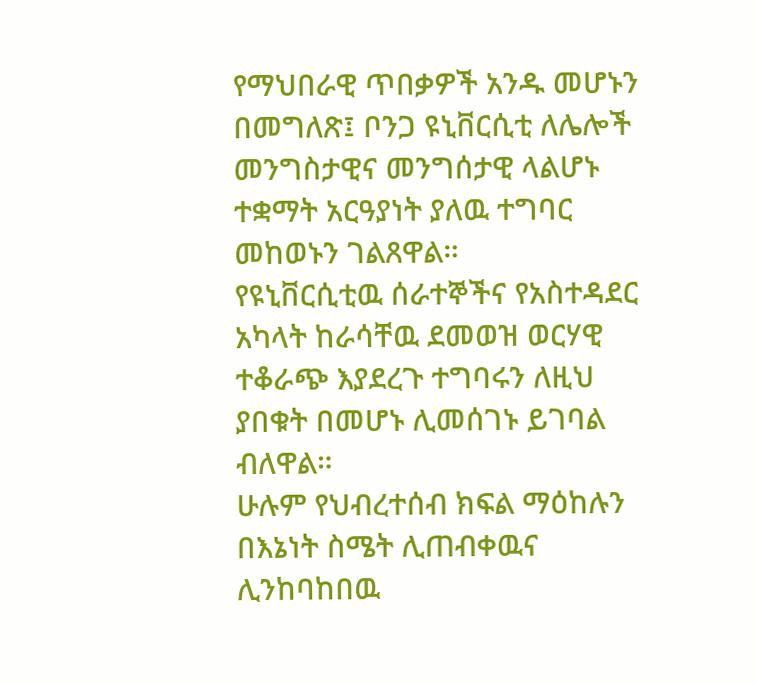የማህበራዊ ጥበቃዎች አንዱ መሆኑን በመግለጽ፤ ቦንጋ ዩኒቨርሲቲ ለሌሎች መንግስታዊና መንግሰታዊ ላልሆኑ ተቋማት አርዓያነት ያለዉ ተግባር መከወኑን ገልጸዋል።
የዩኒቨርሲቲዉ ሰራተኞችና የአስተዳደር አካላት ከራሳቸዉ ደመወዝ ወርሃዊ ተቆራጭ እያደረጉ ተግባሩን ለዚህ ያበቁት በመሆኑ ሊመሰገኑ ይገባል ብለዋል።
ሁሉም የህብረተሰብ ክፍል ማዕከሉን በእኔነት ስሜት ሊጠብቀዉና ሊንከባከበዉ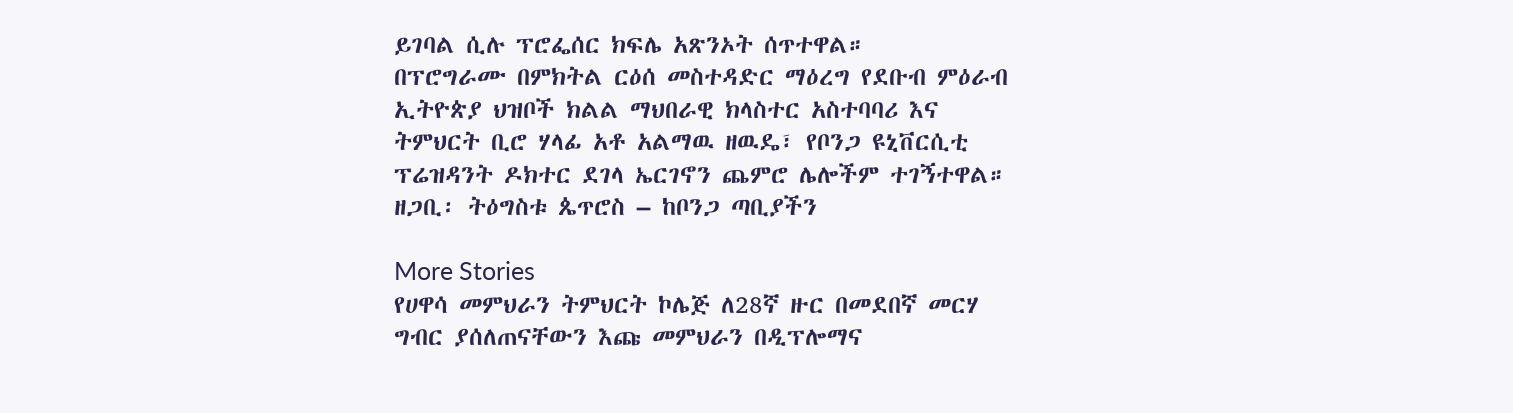ይገባል ሲሉ ፕሮፌሰር ክፍሌ አጽንኦት ሰጥተዋል።
በፕሮግራሙ በምክትል ርዕሰ መስተዳድር ማዕረግ የደቡብ ምዕራብ ኢትዮጵያ ህዝቦች ክልል ማህበራዊ ክላስተር አስተባባሪ እና ትምህርት ቢሮ ሃላፊ አቶ አልማዉ ዘዉዴ፣ የቦንጋ ዩኒቨርሲቲ ፕሬዝዳንት ዶክተር ደገላ ኤርገኖን ጨምሮ ሌሎችም ተገኝተዋል።
ዘጋቢ፡ ትዕግስቱ ጴጥሮስ – ከቦንጋ ጣቢያችን

More Stories
የሀዋሳ መምህራን ትምህርት ኮሌጅ ለ28ኛ ዙር በመደበኛ መርሃ ግብር ያሰለጠናቸውን እጩ መምህራን በዲፕሎማና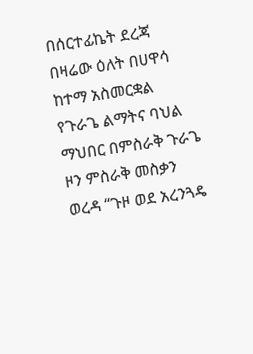በሰርተፊኬት ደረጃ በዛሬው ዕለት በሀዋሳ ከተማ አስመርቋል
የጉራጌ ልማትና ባህል ማህበር በምስራቅ ጉራጌ ዞን ምስራቅ መስቃን ወረዳ “ጉዞ ወደ አረንጓዴ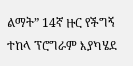ልማት” 14ኛ ዙር የችግኝ ተከላ ፕሮግራም እያካሄደ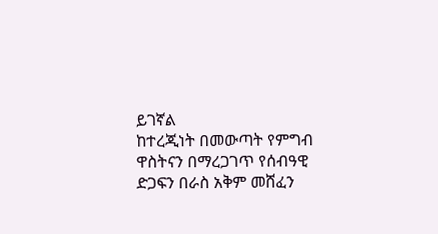ይገኛል
ከተረጂነት በመውጣት የምግብ ዋስትናን በማረጋገጥ የሰብዓዊ ድጋፍን በራስ አቅም መሸፈን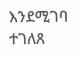እንደሚገባ ተገለጸ